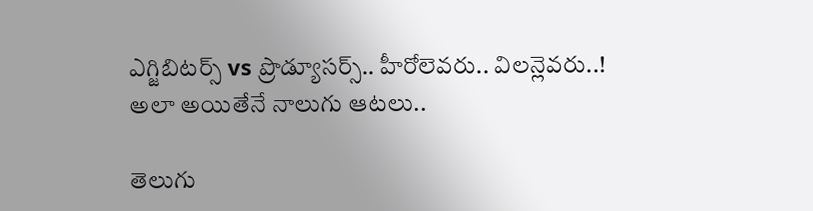ఎగ్జిబిటర్స్ vs ప్రొడ్యూసర్స్.. హీరోలెవరు.. విలన్లెవరు..! అలా అయితేనే నాలుగు ఆటలు..

తెలుగు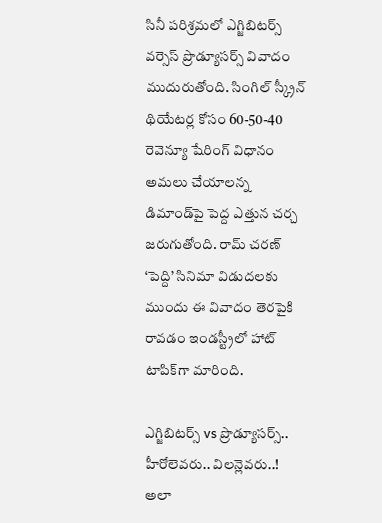సినీ పరిశ్రమలో ఎగ్జిబిటర్స్ వర్సెస్ ప్రొడ్యూసర్స్ వివాదం ముదురుతోంది. సింగిల్ స్క్రీన్ థియేటర్ల కోసం 60-50-40 రెవెన్యూ షేరింగ్ విధానం అమలు చేయాలన్న డిమాండ్‌పై పెద్ద ఎత్తున చర్చ జరుగుతోంది. రామ్ చరణ్ ‘పెద్ది’ సినిమా విడుదలకు ముందు ఈ వివాదం తెరపైకి రావడం ఇండస్ట్రీలో హాట్ టాపిక్‌గా మారింది.

ఎగ్జిబిటర్స్ vs ప్రొడ్యూసర్స్.. హీరోలెవరు.. విలన్లెవరు..! అలా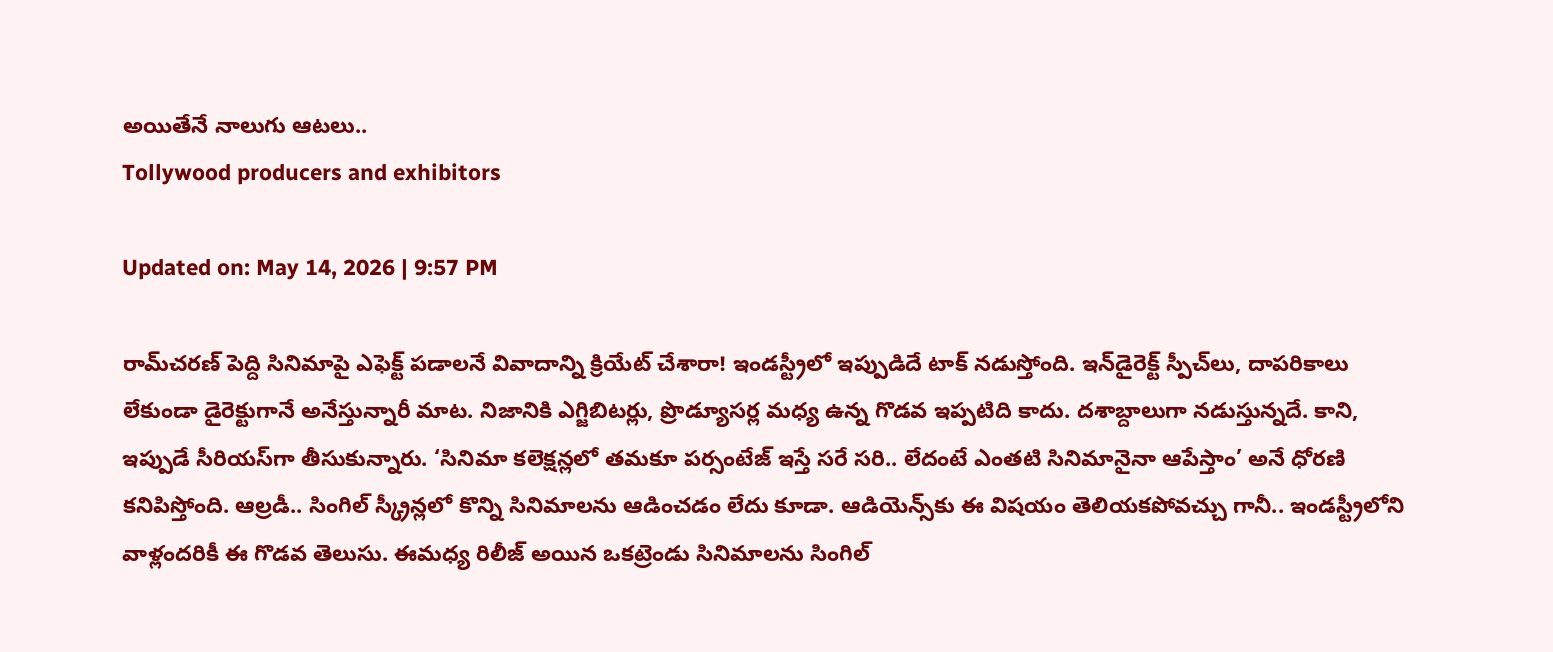అయితేనే నాలుగు ఆటలు..
Tollywood producers and exhibitors

Updated on: May 14, 2026 | 9:57 PM

రామ్‌చరణ్ పెద్ది సినిమాపై ఎఫెక్ట్ పడాలనే వివాదాన్ని క్రియేట్ చేశారా! ఇండస్ట్రీలో ఇప్పుడిదే టాక్ నడుస్తోంది. ఇన్‌డైరెక్ట్ స్పీచ్‌లు, దాపరికాలు లేకుండా డైరెక్టుగానే అనేస్తున్నారీ మాట. నిజానికి ఎగ్జిబిటర్లు, ప్రొడ్యూసర్ల మధ్య ఉన్న గొడవ ఇప్పటిది కాదు. దశాబ్దాలుగా నడుస్తున్నదే. కాని, ఇప్పుడే సీరియస్‌గా తీసుకున్నారు. ‘సినిమా కలెక్షన్లలో తమకూ పర్సంటేజ్ ఇస్తే సరే సరి.. లేదంటే ఎంతటి సినిమానైనా ఆపేస్తాం’ అనే ధోరణి కనిపిస్తోంది. ఆల్రడీ.. సింగిల్ స్క్రీన్లలో కొన్ని సినిమాలను ఆడించడం లేదు కూడా. ఆడియెన్స్‌కు ఈ విషయం తెలియకపోవచ్చు గానీ.. ఇండస్ట్రీలోని వాళ్లందరికీ ఈ గొడవ తెలుసు. ఈమధ్య రిలీజ్ అయిన ఒకట్రెండు సినిమాలను సింగిల్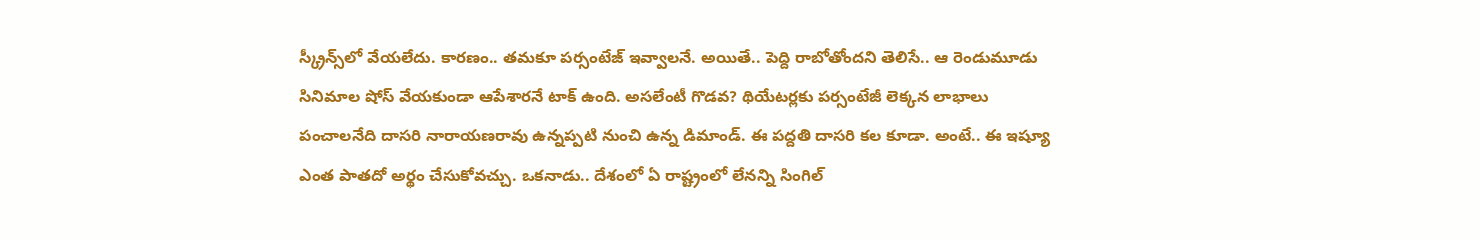స్క్రీన్స్‌లో వేయలేదు. కారణం.. తమకూ పర్సంటేజ్ ఇవ్వాలనే. అయితే.. పెద్ది రాబోతోందని తెలిసే.. ఆ రెండుమూడు సినిమాల షోస్ వేయకుండా ఆపేశారనే టాక్ ఉంది. అసలేంటీ గొడవ? థియేటర్లకు పర్సంటేజీ లెక్కన లాభాలు పంచాలనేది దాసరి నారాయణరావు ఉన్నప్పటి నుంచి ఉన్న డిమాండ్. ఈ పద్దతి దాసరి కల కూడా. అంటే.. ఈ ఇష్యూ ఎంత పాతదో అర్థం చేసుకోవచ్చు. ఒకనాడు.. దేశంలో ఏ రాష్ట్రంలో లేనన్ని సింగిల్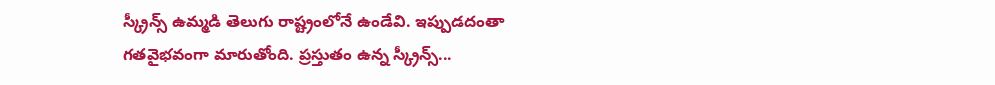స్క్రీన్స్ ఉమ్మడి తెలుగు రాష్ట్రంలోనే ఉండేవి. ఇప్పుడదంతా గతవైభవంగా మారుతోంది. ప్రస్తుతం ఉన్న స్క్రీన్స్...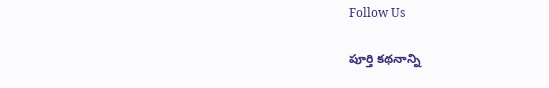Follow Us

పూర్తి కథనాన్ని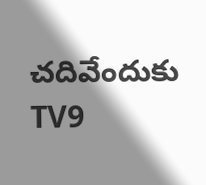చదివేందుకు TV9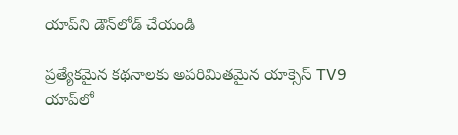యాప్‌ని డౌన్‌లోడ్ చేయండి

ప్రత్యేకమైన కథనాలకు అపరిమితమైన యాక్సెస్ TV9 యాప్‌లో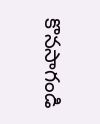కొనసాగండి